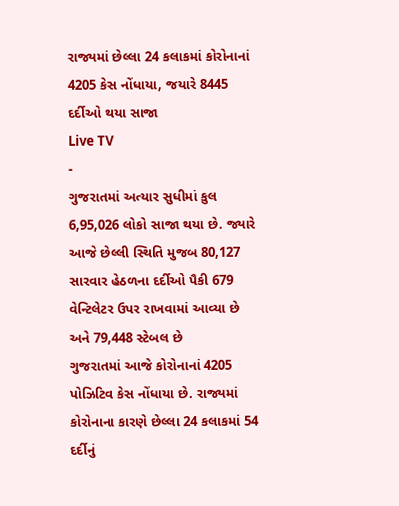રાજ્યમાં છેલ્લા 24 કલાકમાં કોરોનાનાં 4205 કેસ નોંધાયા, જયારે 8445 દર્દીઓ થયા સાજા
Live TV
-
ગુજરાતમાં અત્યાર સુધીમાં કુલ 6,95,026 લોકો સાજા થયા છે. જ્યારે આજે છેલ્લી સ્થિતિ મુજબ 80,127 સારવાર હેઠળના દર્દીઓ પૈકી 679 વેન્ટિલેટર ઉપર રાખવામાં આવ્યા છે અને 79,448 સ્ટેબલ છે
ગુજરાતમાં આજે કોરોનાનાં 4205 પોઝિટિવ કેસ નોંધાયા છે. રાજ્યમાં કોરોનાના કારણે છેલ્લા 24 કલાકમાં 54 દર્દીનું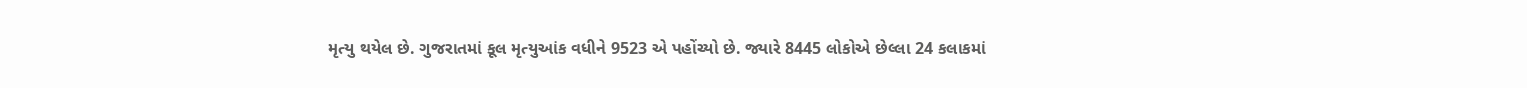મૃત્યુ થયેલ છે. ગુજરાતમાં કૂલ મૃત્યુઆંક વધીને 9523 એ પહોંચ્યો છે. જ્યારે 8445 લોકોએ છેલ્લા 24 કલાકમાં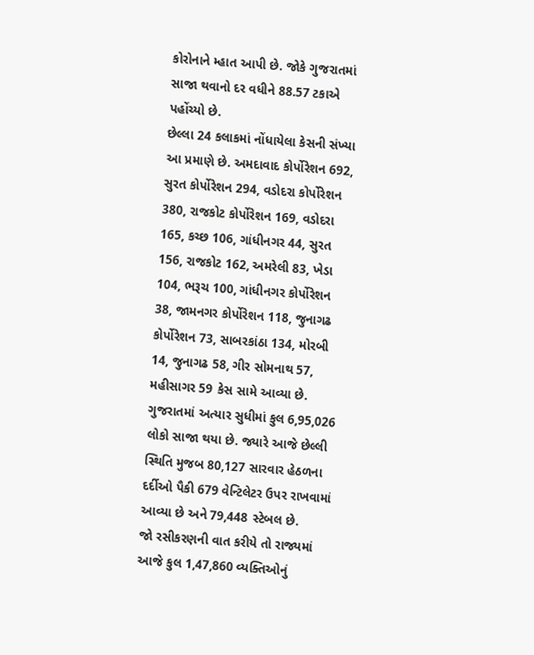કોરોનાને મ્હાત આપી છે. જોકે ગુજરાતમાં સાજા થવાનો દર વધીને 88.57 ટકાએ પહોંચ્યો છે.
છેલ્લા 24 કલાકમાં નોંધાયેલા કેસની સંખ્યા આ પ્રમાણે છે. અમદાવાદ કોર્પોરેશન 692, સુરત કોર્પોરેશન 294, વડોદરા કોર્પોરેશન 380, રાજકોટ કોર્પોરેશન 169, વડોદરા 165, કચ્છ 106, ગાંધીનગર 44, સુરત 156, રાજકોટ 162, અમરેલી 83, ખેડા 104, ભરૂચ 100, ગાંધીનગર કોર્પોરેશન 38, જામનગર કોર્પોરેશન 118, જુનાગઢ કોર્પોરેશન 73, સાબરકાંઠા 134, મોરબી 14, જુનાગઢ 58, ગીર સોમનાથ 57, મહીસાગર 59 કેસ સામે આવ્યા છે.
ગુજરાતમાં અત્યાર સુધીમાં કુલ 6,95,026 લોકો સાજા થયા છે. જ્યારે આજે છેલ્લી સ્થિતિ મુજબ 80,127 સારવાર હેઠળના દર્દીઓ પૈકી 679 વેન્ટિલેટર ઉપર રાખવામાં આવ્યા છે અને 79,448 સ્ટેબલ છે.
જો રસીકરણની વાત કરીયે તો રાજ્યમાં આજે કુલ 1,47,860 વ્યક્તિઓનું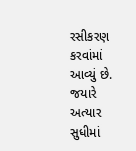રસીકરણ કરવાંમાં આવ્યું છે. જયારે અત્યાર સુધીમાં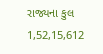રાજ્યના કુલ 1,52,15,612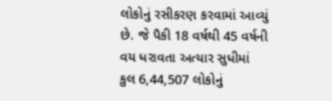લોકોનું રસીકરણ કરવામાં આવ્યું છે. જે પૈકી 18 વર્ષથી 45 વર્ષની વય ધરાવતા અત્યાર સુધીમાં કુલ 6,44,507 લોકોનું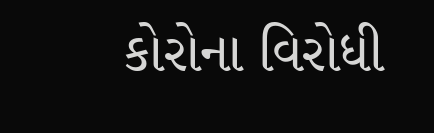કોરોના વિરોધી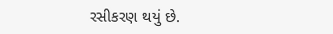રસીકરણ થયું છે.